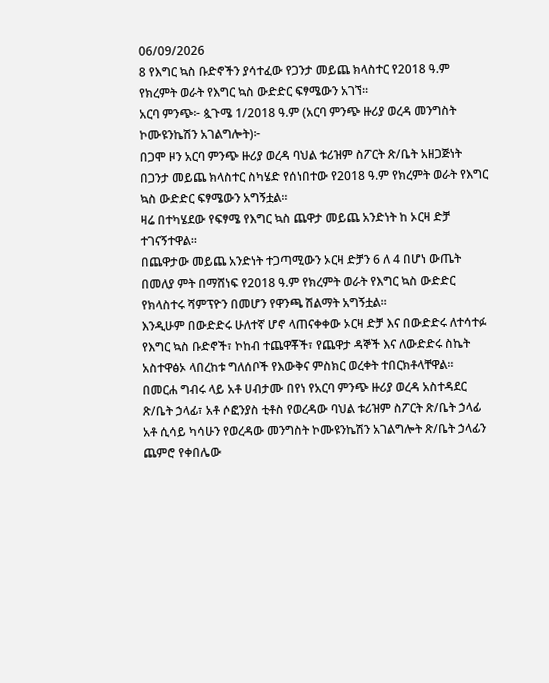06/09/2026
8 የእግር ኳስ ቡድኖችን ያሳተፈው የጋንታ መይጨ ክላስተር የ2018 ዓ.ም የክረምት ወራት የእግር ኳስ ውድድር ፍፃሜውን አገኘ።
አርባ ምንጭ፦ ጷጉሜ 1/2018 ዓ.ም (አርባ ምንጭ ዙሪያ ወረዳ መንግስት ኮሙዩንኬሽን አገልግሎት)፦
በጋሞ ዞን አርባ ምንጭ ዙሪያ ወረዳ ባህል ቱሪዝም ስፖርት ጽ/ቤት አዘጋጅነት በጋንታ መይጨ ክላስተር ስካሄድ የሰነበተው የ2018 ዓ.ም የክረምት ወራት የእግር ኳስ ውድድር ፍፃሜውን አግኝቷል።
ዛሬ በተካሄደው የፍፃሜ የእግር ኳስ ጨዋታ መይጨ አንድነት ከ ኦርዛ ድቻ ተገናኝተዋል።
በጨዋታው መይጨ አንድነት ተጋጣሚውን ኦርዛ ድቻን 6 ለ 4 በሆነ ውጤት በመለያ ምት በማሸነፍ የ2018 ዓ.ም የክረምት ወራት የእግር ኳስ ውድድር የክላስተሩ ሻምፕዮን በመሆን የዋንጫ ሽልማት አግኝቷል።
እንዲሁም በውድድሩ ሁለተኛ ሆኖ ላጠናቀቀው ኦርዛ ድቻ እና በውድድሩ ለተሳተፉ የእግር ኳስ ቡድኖች፣ ኮከብ ተጨዋቾች፣ የጨዋታ ዳኞች እና ለውድድሩ ስኬት አስተዋፅኦ ላበረከቱ ግለሰቦች የእውቅና ምስክር ወረቀት ተበርክቶላቸዋል።
በመርሐ ግብሩ ላይ አቶ ሀብታሙ በየነ የአርባ ምንጭ ዙሪያ ወረዳ አስተዳደር ጽ/ቤት ኃላፊ፣ አቶ ሶፎንያስ ቲቶስ የወረዳው ባህል ቱሪዝም ስፖርት ጽ/ቤት ኃላፊ አቶ ሲሳይ ካሳሁን የወረዳው መንግስት ኮሙዩንኬሽን አገልግሎት ጽ/ቤት ኃላፊን ጨምሮ የቀበሌው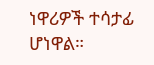ነዋሪዎች ተሳታፊ ሆነዋል።